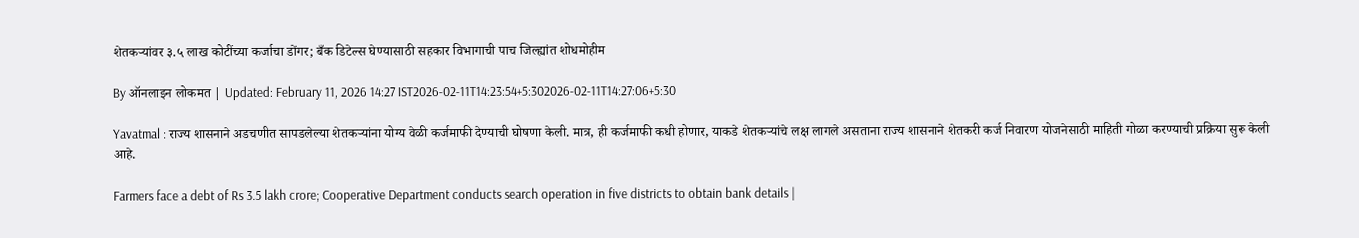शेतकऱ्यांवर ३.५ लाख कोटींच्या कर्जाचा डोंगर; बँक डिटेल्स घेण्यासाठी सहकार विभागाची पाच जिल्ह्यांत शोधमोहीम

By ऑनलाइन लोकमत | Updated: February 11, 2026 14:27 IST2026-02-11T14:23:54+5:302026-02-11T14:27:06+5:30

Yavatmal : राज्य शासनाने अडचणीत सापडलेल्या शेतकऱ्यांना योग्य वेळी कर्जमाफी देण्याची घोषणा केली. मात्र, ही कर्जमाफी कधी होणार, याकडे शेतकऱ्यांचे लक्ष लागले असताना राज्य शासनाने शेतकरी कर्ज निवारण योजनेसाठी माहिती गोळा करण्याची प्रक्रिया सुरू केली आहे.

Farmers face a debt of Rs 3.5 lakh crore; Cooperative Department conducts search operation in five districts to obtain bank details |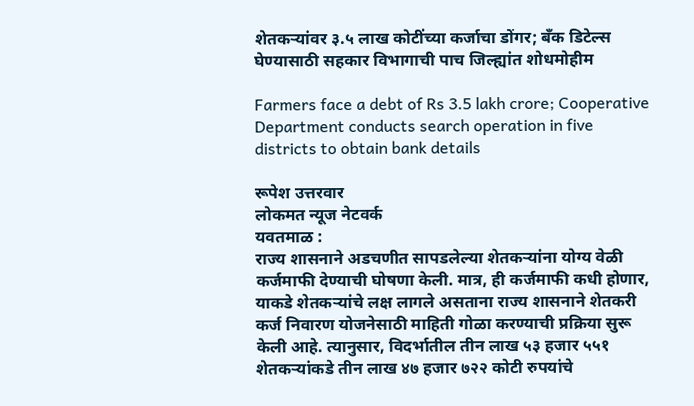शेतकऱ्यांवर ३.५ लाख कोटींच्या कर्जाचा डोंगर; बँक डिटेल्स घेण्यासाठी सहकार विभागाची पाच जिल्ह्यांत शोधमोहीम

Farmers face a debt of Rs 3.5 lakh crore; Cooperative Department conducts search operation in five districts to obtain bank details

रूपेश उत्तरवार
लोकमत न्यूज नेटवर्क
यवतमाळ :
राज्य शासनाने अडचणीत सापडलेल्या शेतकऱ्यांना योग्य वेळी कर्जमाफी देण्याची घोषणा केली. मात्र, ही कर्जमाफी कधी होणार, याकडे शेतकऱ्यांचे लक्ष लागले असताना राज्य शासनाने शेतकरी कर्ज निवारण योजनेसाठी माहिती गोळा करण्याची प्रक्रिया सुरू केली आहे. त्यानुसार, विदर्भातील तीन लाख ५३ हजार ५५१ शेतकऱ्यांकडे तीन लाख ४७ हजार ७२२ कोटी रुपयांचे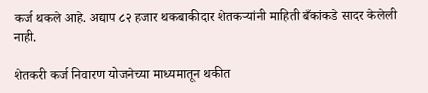कर्ज थकले आहे. अद्याप ८२ हजार थकबाकीदार शेतकऱ्यांनी माहिती बँकांकडे सादर केलेली नाही.

शेतकरी कर्ज निवारण योजनेच्या माध्यमातून थकीत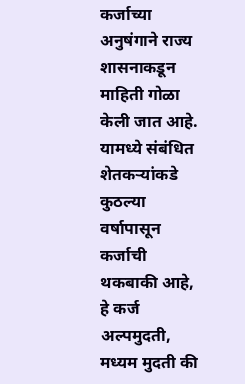कर्जाच्या अनुषंगाने राज्य शासनाकडून माहिती गोळा केली जात आहे. यामध्ये संबंधित शेतकऱ्यांकडे कुठल्या वर्षापासून कर्जाची थकबाकी आहे, हे कर्ज अल्पमुदती, मध्यम मुदती की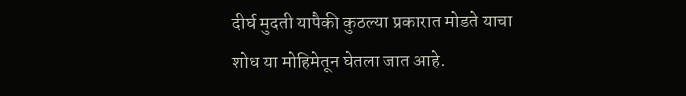दीर्घ मुदती यापैकी कुठल्या प्रकारात मोडते याचा शोध या मोहिमेतून घेतला जात आहे.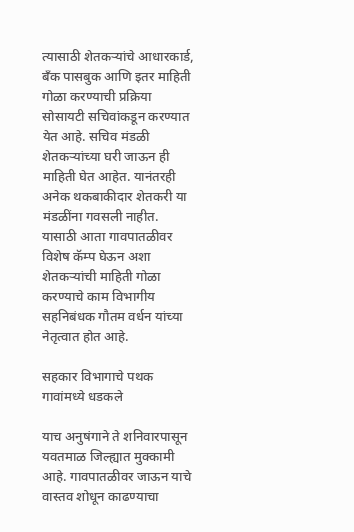त्यासाठी शेतकऱ्यांचे आधारकार्ड, बँक पासबुक आणि इतर माहिती गोळा करण्याची प्रक्रिया सोसायटी सचिवांकडून करण्यात येत आहे. सचिव मंडळी शेतकऱ्यांच्या घरी जाऊन ही माहिती घेत आहेत. यानंतरही अनेक थकबाकीदार शेतकरी या मंडळींना गवसली नाहीत. यासाठी आता गावपातळीवर विशेष कॅम्प घेऊन अशा शेतकऱ्यांची माहिती गोळा करण्याचे काम विभागीय सहनिबंधक गौतम वर्धन यांच्या नेतृत्वात होत आहे.

सहकार विभागाचे पथक गावांमध्ये धडकले

याच अनुषंगाने ते शनिवारपासून यवतमाळ जिल्ह्यात मुक्कामी आहे. गावपातळीवर जाऊन याचे वास्तव शोधून काढण्याचा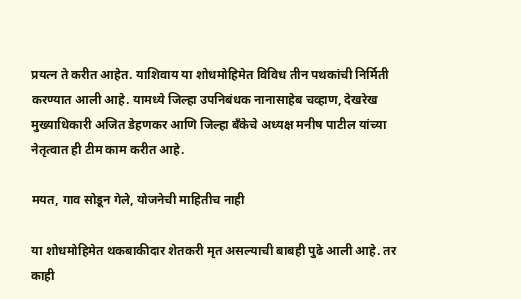प्रयत्न ते करीत आहेत. याशिवाय या शोधमोहिमेत विविध तीन पथकांची निर्मिती करण्यात आली आहे. यामध्ये जिल्हा उपनिबंधक नानासाहेब चव्हाण, देखरेख मुख्याधिकारी अजित डेहणकर आणि जिल्हा बँकेचे अध्यक्ष मनीष पाटील यांच्या नेतृत्वात ही टीम काम करीत आहे.

मयत, गाव सोडून गेले, योजनेची माहितीच नाही

या शोधमोहिमेत थकबाकीदार शेतकरी मृत असल्याची बाबही पुढे आली आहे. तर काही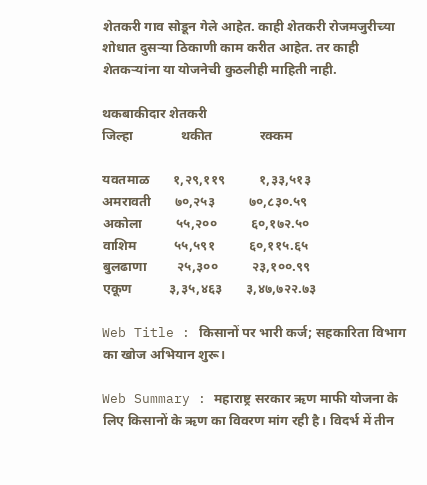शेतकरी गाव सोडून गेले आहेत. काही शेतकरी रोजमजुरीच्या शोधात दुसऱ्या ठिकाणी काम करीत आहेत. तर काही शेतकऱ्यांना या योजनेची कुठलीही माहिती नाही.

थकबाकीदार शेतकरी
जिल्हा              थकीत              रक्कम

यवतमाळ       १,२९,११९          १,३३,५१३
अमरावती       ७०,२५३          ७०,८३०.५९
अकोला          ५५,२००          ६०,१७२.५०
वाशिम           ५५,५९१          ६०,११५.६५
बुलढाणा         २५,३००          २३,१००.९९
एकूण           ३,३५,४६३       ३,४७,७२२.७३

Web Title : किसानों पर भारी कर्ज; सहकारिता विभाग का खोज अभियान शुरू।

Web Summary : महाराष्ट्र सरकार ऋण माफी योजना के लिए किसानों के ऋण का विवरण मांग रही है। विदर्भ में तीन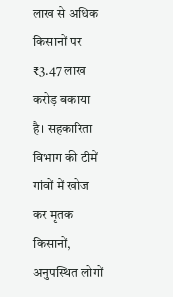लाख से अधिक किसानों पर ₹3.47 लाख करोड़ बकाया है। सहकारिता विभाग की टीमें गांवों में खोज कर मृतक किसानों, अनुपस्थित लोगों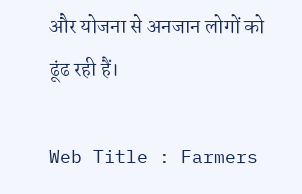और योजना से अनजान लोगों को ढूंढ रही हैं।

Web Title : Farmers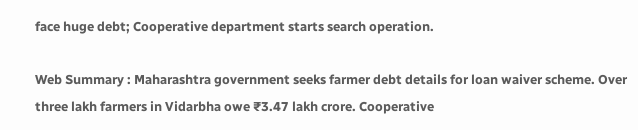face huge debt; Cooperative department starts search operation.

Web Summary : Maharashtra government seeks farmer debt details for loan waiver scheme. Over three lakh farmers in Vidarbha owe ₹3.47 lakh crore. Cooperative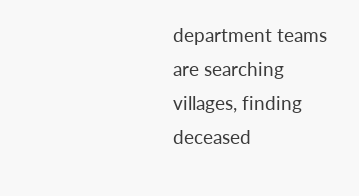department teams are searching villages, finding deceased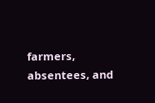farmers, absentees, and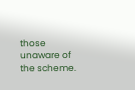those unaware of the scheme.